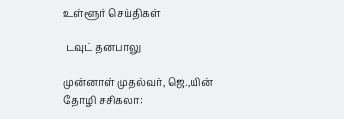உள்ளூர் செய்திகள்

 டவுட் தனபாலு

முன்னாள் முதல்வர், ஜெ.,யின் தோழி சசிகலா: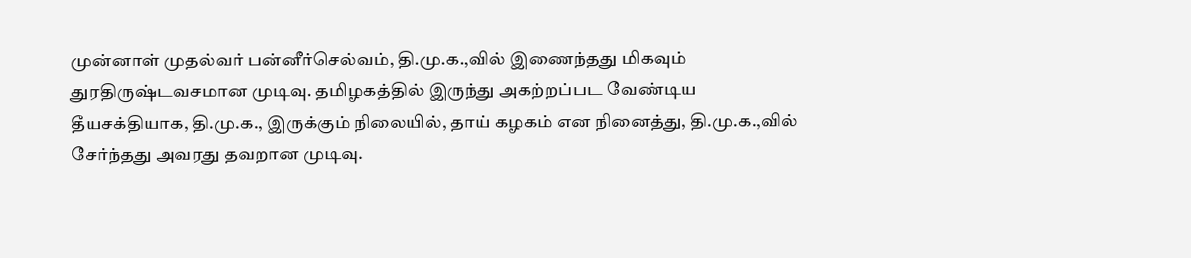முன்னாள் முதல்வர் பன்னீர்செல்வம், தி.மு.க.,வில் இணைந்தது மிகவும் துரதிருஷ்டவசமான முடிவு. தமிழகத்தில் இருந்து அகற்றப்பட வேண்டிய தீயசக்தியாக, தி.மு.க., இருக்கும் நிலையில், தாய் கழகம் என நினைத்து, தி.மு.க.,வில் சேர்ந்தது அவரது தவறான முடிவு.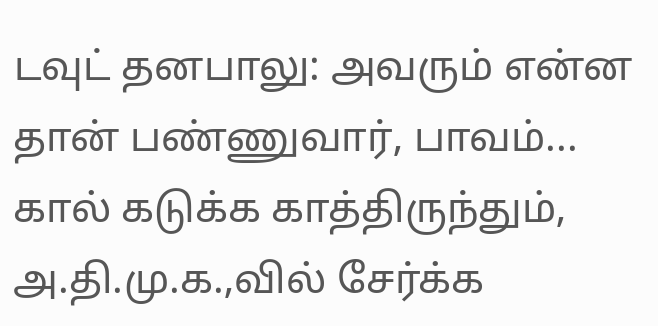டவுட் தனபாலு: அவரும் என்ன தான் பண்ணுவார், பாவம்... கால் கடுக்க காத்திருந்தும், அ.தி.மு.க.,வில் சேர்க்க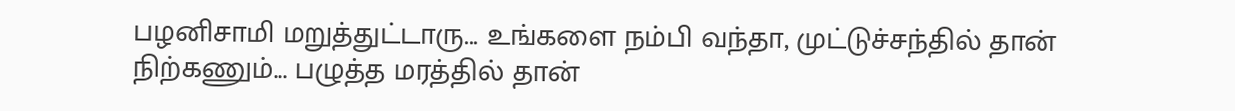பழனிசாமி மறுத்துட்டாரு... உங்களை நம்பி வந்தா, முட்டுச்சந்தில் தான் நிற்கணும்... பழுத்த மரத்தில் தான்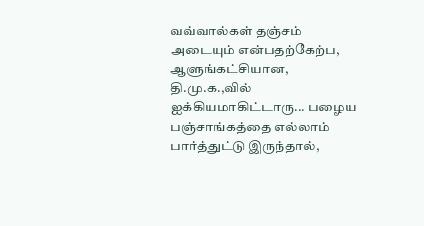வவ்வால்கள் தஞ்சம் அடையும் என்பதற்கேற்ப, ஆளுங்கட்சியான, தி.மு.க.,வில் ஐக்கியமாகிட்டாரு... பழைய பஞ்சாங்கத்தை எல்லாம் பார்த்துட்டு இருந்தால்,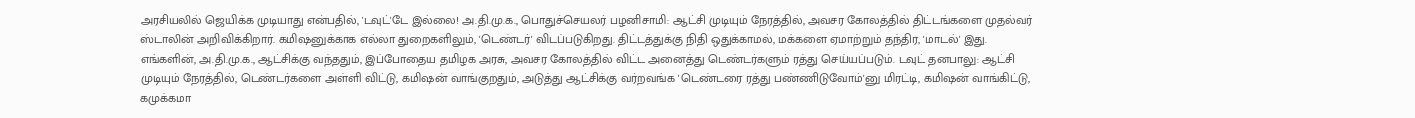அரசியலில் ஜெயிக்க முடியாது என்பதில், 'டவுட்'டே இல்லை! அ.தி.மு.க., பொதுச்செயலர் பழனிசாமி: ஆட்சி முடியும் நேரத்தில், அவசர கோலத்தில் திட்டங்களை முதல்வர் ஸ்டாலின் அறிவிக்கிறார். கமிஷனுக்காக எல்லா துறைகளிலும், 'டெண்டர்' விடப்படுகிறது. திட்டத்துக்கு நிதி ஒதுக்காமல், மக்களை ஏமாற்றும் தந்திர, 'மாடல்' இது. எங்களின், அ.தி.மு.க., ஆட்சிக்கு வந்ததும், இப்போதைய தமிழக அரசு, அவசர கோலத்தில் விட்ட அனைத்து டெண்டர்களும் ரத்து செய்யப்படும். டவுட் தனபாலு: ஆட்சி முடியும் நேரத்தில், டெண்டர்களை அள்ளி விட்டு, கமிஷன் வாங்குறதும், அடுத்து ஆட்சிக்கு வர்றவங்க 'டெண்டரை ரத்து பண்ணிடுவோம்'னு மிரட்டி, கமிஷன் வாங்கிட்டு, கமுக்கமா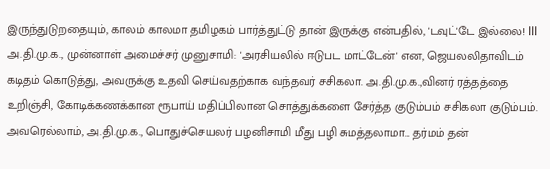இருந்துடுறதையும், காலம் காலமா தமிழகம் பார்த்துட்டு தான் இருக்கு என்பதில், 'டவுட்'டே இல்லை! lll அ.தி.மு.க., முன்னாள் அமைச்சர் முனுசாமி: 'அரசியலில் ஈடுபட மாட்டேன்' என, ஜெயலலிதாவிடம் கடிதம் கொடுத்து, அவருக்கு உதவி செய்வதற்காக வந்தவர் சசிகலா. அ.தி.மு.க.,வினர் ரத்தத்தை உறிஞ்சி, கோடிக்கணக்கான ரூபாய் மதிப்பிலான சொத்துக்களை சேர்த்த குடும்பம் சசிகலா குடும்பம். அவரெல்லாம், அ.தி.மு.க., பொதுச்செயலர் பழனிசாமி மீது பழி சுமத்தலாமா... தர்மம் தன்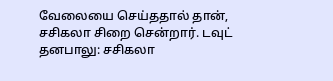வேலையை செய்ததால் தான், சசிகலா சிறை சென்றார். டவுட் தனபாலு: சசிகலா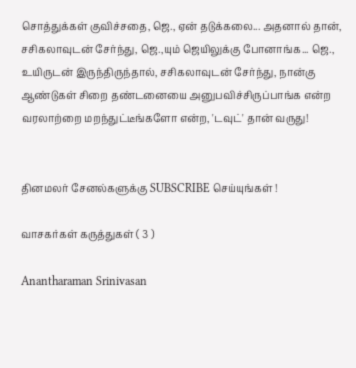சொத்துக்கள் குவிச்சதை, ஜெ., ஏன் தடுக்கலை... அதனால் தான், சசிகலாவுடன் சேர்ந்து, ஜெ.,யும் ஜெயிலுக்கு போனாங்க... ஜெ., உயிருடன் இருந்திருந்தால், சசிகலாவுடன் சேர்ந்து, நான்கு ஆண்டுகள் சிறை தண்டனையை அனுபவிச்சிருப்பாங்க என்ற வரலாற்றை மறந்துட்டீங்களோ என்ற, 'டவுட்' தான் வருது!


தினமலர் சேனல்களுக்கு SUBSCRIBE செய்யுங்கள் !

வாசகர்கள் கருத்துகள் ( 3 )

Anantharaman Srinivasan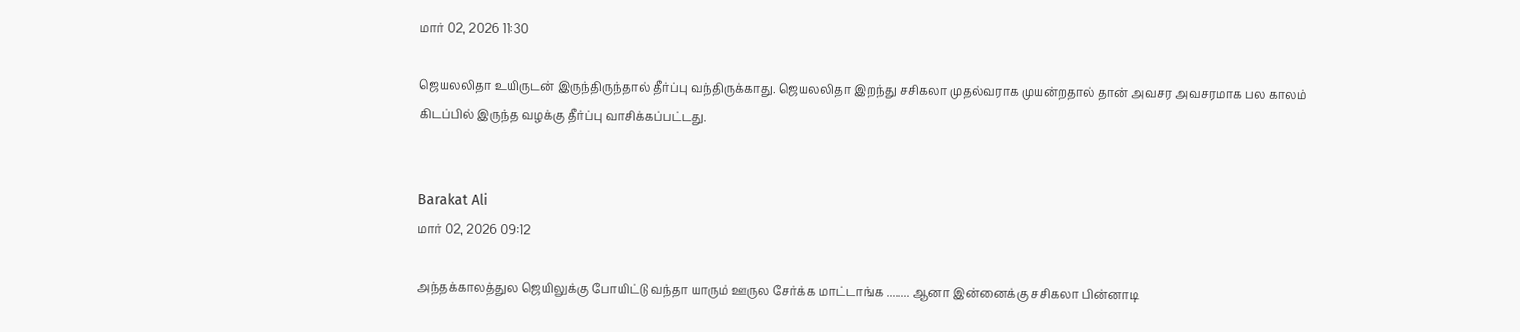மார் 02, 2026 11:30

ஜெயலலிதா உயிருடன் இருந்திருந்தால் தீர்ப்பு வந்திருக்காது. ஜெயலலிதா இறந்து சசிகலா முதல்வராக முயன்றதால் தான் அவசர அவசரமாக பல காலம் கிடப்பில் இருந்த வழக்கு தீர்ப்பு வாசிக்கப்பட்டது.


Barakat Ali
மார் 02, 2026 09:12

அந்தக்காலத்துல ஜெயிலுக்கு போயிட்டு வந்தா யாரும் ஊருல சேர்க்க மாட்டாங்க ........ ஆனா இன்னைக்கு சசிகலா பின்னாடி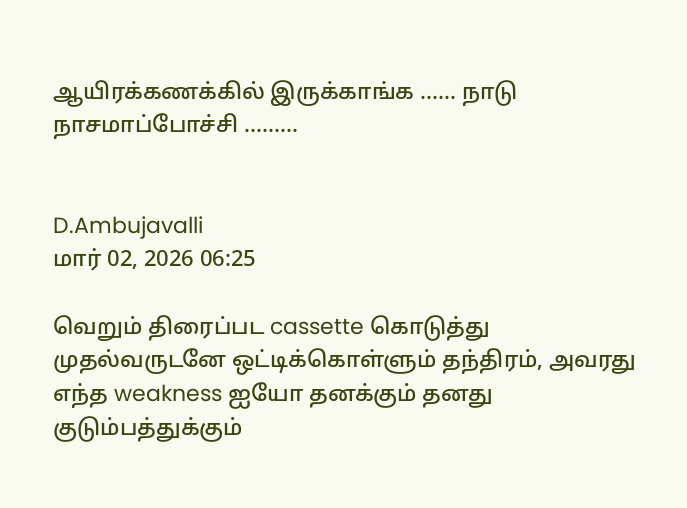ஆயிரக்கணக்கில் இருக்காங்க ...... நாடு நாசமாப்போச்சி .........


D.Ambujavalli
மார் 02, 2026 06:25

வெறும் திரைப்பட cassette கொடுத்து முதல்வருடனே ஒட்டிக்கொள்ளும் தந்திரம், அவரது எந்த weakness ஐயோ தனக்கும் தனது குடும்பத்துக்கும்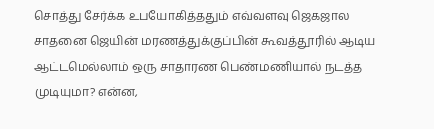சொத்து சேர்க்க உபயோகித்ததும் எவ்வளவு ஜெகஜால சாதனை ஜெயின் மரணத்துக்குப்பின் கூவத்தூரில் ஆடிய ஆட்டமெல்லாம் ஒரு சாதாரண பெண்மணியால் நடத்த முடியுமா? என்ன,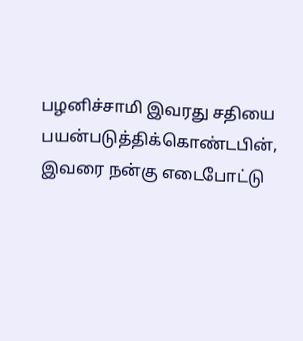பழனிச்சாமி இவரது சதியை பயன்படுத்திக்கொண்டபின், இவரை நன்கு எடைபோட்டு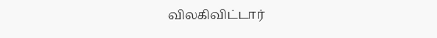விலகிவிட்டார்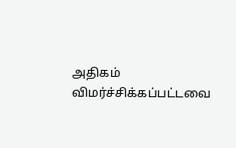அதிகம் விமர்ச்சிக்கப்பட்டவை